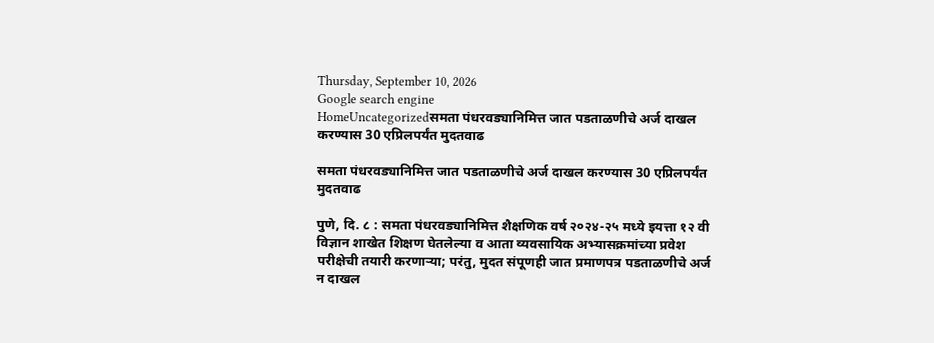Thursday, September 10, 2026
Google search engine
HomeUncategorizedसमता पंधरवड्यानिमित्त जात पडताळणीचे अर्ज दाखल करण्यास 30 एप्रिलपर्यंत मुदतवाढ

समता पंधरवड्यानिमित्त जात पडताळणीचे अर्ज दाखल करण्यास 30 एप्रिलपर्यंत मुदतवाढ

पुणे, दि. ८ : समता पंधरवड्यानिमित्त शैक्षणिक वर्ष २०२४-२५ मध्ये इयत्ता १२ वी विज्ञान शाखेत शिक्षण घेतलेल्या व आता व्यवसायिक अभ्यासक्रमांच्या प्रवेश परीक्षेची तयारी करणाऱ्या; परंतु, मुदत संपूणही जात प्रमाणपत्र पडताळणीचे अर्ज न दाखल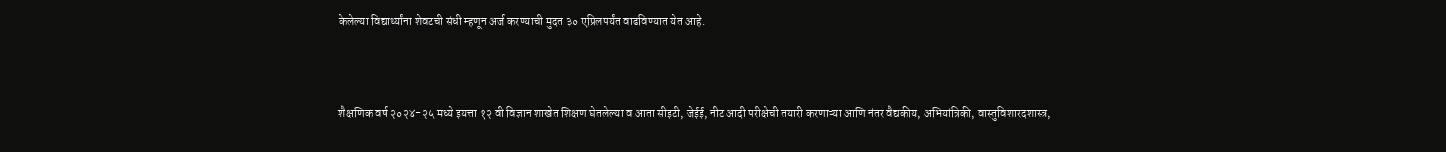केलेल्या विद्यार्थ्यांना शेवटची संधी म्हणून अर्ज करण्याची मुदत ३० एप्रिलपर्यंत वाढविण्यात येत आहे.



शैक्षणिक वर्ष २०२४-२५ मध्ये इयत्ता १२ वी विज्ञान शाखेत शिक्षण घेतलेल्या व आता सीइटी, जेईई, नीट आदी परीक्षेची तयारी करणाऱ्या आणि नंतर वैद्यकीय, अभियांत्रिकी, वास्तुविशारदशास्त्र,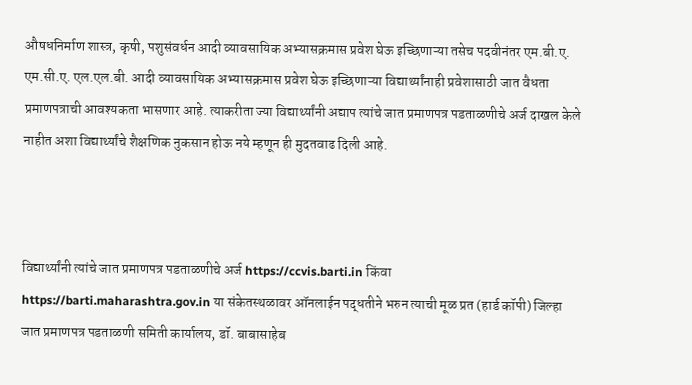औषधनिर्माण शास्त्र, कृषी, पशुसंवर्धन आदी व्यावसायिक अभ्यासक्रमास प्रवेश घेऊ इच्छिणाऱ्या तसेच पदवीनंतर एम.बी.ए. एम.सी.ए. एल.एल.बी. आदी व्यावसायिक अभ्यासक्रमास प्रवेश घेऊ इच्छिणाऱ्या विद्यार्थ्यांनाही प्रवेशासाठी जात वैधता प्रमाणपत्राची आवश्यकता भासणार आहे. त्याकरीता ज्या विद्यार्थ्यांनी अद्याप त्यांचे जात प्रमाणपत्र पडताळणीचे अर्ज दाखल केले नाहीत अशा विद्यार्थ्यांचे शैक्षणिक नुकसान होऊ नये म्हणून ही मुदतवाढ दिली आहे.



विद्यार्थ्यांनी त्यांचे जात प्रमाणपत्र पडताळणीचे अर्ज https://ccvis.barti.in किंवा https://barti.maharashtra.gov.in या संकेतस्थळावर ऑनलाईन पद्धतीने भरुन त्याची मूळ प्रत (हार्ड कॉपी) जिल्हा जात प्रमाणपत्र पडताळणी समिती कार्यालय, डॉ. बाबासाहेब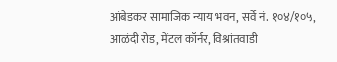आंबेडकर सामाजिक न्याय भवन, सर्वे नं. १०४/१०५, आळंदी रोड, मेंटल कॉर्नर, विश्रांतवाडी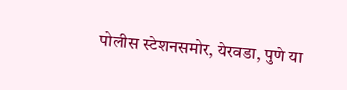पोलीस स्टेशनसमोर, येरवडा, पुणे या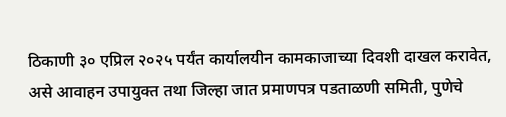ठिकाणी ३० एप्रिल २०२५ पर्यंत कार्यालयीन कामकाजाच्या दिवशी दाखल करावेत, असे आवाहन उपायुक्त तथा जिल्हा जात प्रमाणपत्र पडताळणी समिती, पुणेचे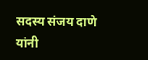सदस्य संजय दाणे यांनी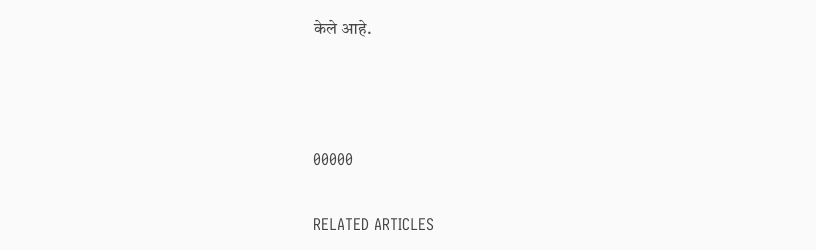केले आहे.



00000

RELATED ARTICLES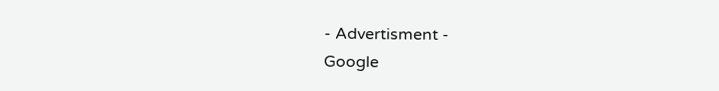- Advertisment -
Google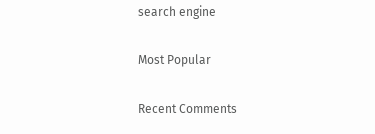search engine

Most Popular

Recent Comments